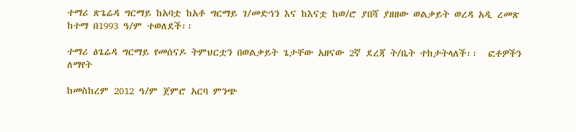ተማሪ ጽጌሬዳ ግርማይ ከአባቷ ከአቶ ግርማይ ገ/መድኅን እና ከእናቷ ከወ/ሮ ያበሻ ያዘዘው ወልቃይት ወረዳ አዲ ረመጽ ከተማ በ1993 ዓ/ም ተወለደች፡፡

ተማሪ ፅጌሬዳ ግርማይ የመሰናዶ ትምህርቷን በወልቃይት ጌታቸው አዘናው 2ኛ ደረጃ ት/ቤት ተከታትላለች፡፡  ፎቶዎችን ለማየት

ከመስከረም 2012 ዓ/ም ጀምሮ አርባ ምንጭ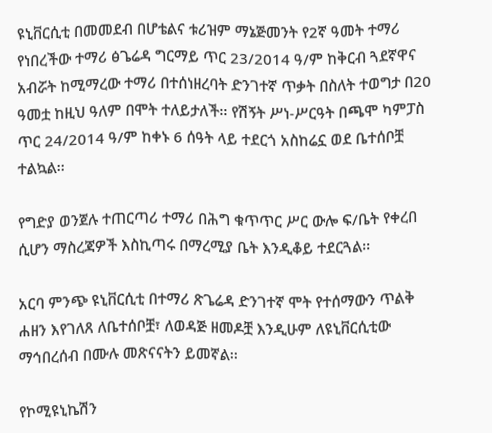ዩኒቨርሲቲ በመመደብ በሆቴልና ቱሪዝም ማኔጅመንት የ2ኛ ዓመት ተማሪ የነበረችው ተማሪ ፅጌሬዳ ግርማይ ጥር 23/2014 ዓ/ም ከቅርብ ጓደኛዋና አብሯት ከሚማረው ተማሪ በተሰነዘረባት ድንገተኛ ጥቃት በስለት ተወግታ በ20 ዓመቷ ከዚህ ዓለም በሞት ተለይታለች፡፡ የሽኝት ሥነ-ሥርዓት በጫሞ ካምፓስ ጥር 24/2014 ዓ/ም ከቀኑ 6 ሰዓት ላይ ተደርጎ አስከሬኗ ወደ ቤተሰቦቿ ተልኳል፡፡

የግድያ ወንጀሉ ተጠርጣሪ ተማሪ በሕግ ቁጥጥር ሥር ውሎ ፍ/ቤት የቀረበ ሲሆን ማስረጃዎች እስኪጣሩ በማረሚያ ቤት እንዲቆይ ተደርጓል፡፡

አርባ ምንጭ ዩኒቨርሲቲ በተማሪ ጽጌሬዳ ድንገተኛ ሞት የተሰማውን ጥልቅ ሐዘን እየገለጸ ለቤተሰቦቿ፣ ለወዳጅ ዘመዶቿ እንዲሁም ለዩኒቨርሲቲው ማኅበረሰብ በሙሉ መጽናናትን ይመኛል፡፡

የኮሚዩኒኬሽን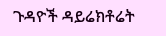ጉዳዮች ዳይሬክቶሬት